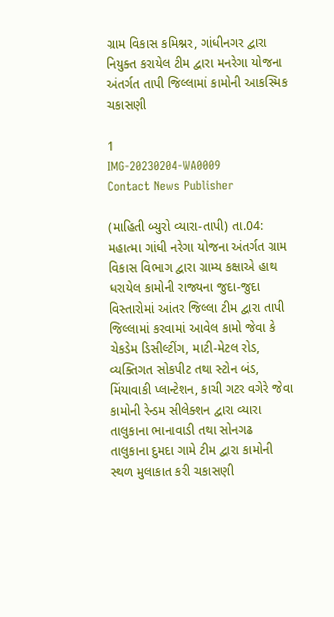ગ્રામ વિકાસ કમિશ્નર, ગાંધીનગર દ્વારા નિયુક્ત કરાયેલ ટીમ દ્વારા મનરેગા યોજના અંતર્ગત તાપી જિલ્લામાં કામોની આકસ્મિક ચકાસણી

1
IMG-20230204-WA0009
Contact News Publisher

(માહિતી બ્યુરો વ્યારા-તાપી) તા.04: મહાત્મા ગાંધી નરેગા યોજના અંતર્ગત ગ્રામ વિકાસ વિભાગ દ્વારા ગ્રામ્ય કક્ષાએ હાથ ધરાયેલ કામોની રાજ્યના જુદા-જુદા વિસ્તારોમાં આંતર જિલ્લા ટીમ દ્વારા તાપી જિલ્લામાં કરવામાં આવેલ કામો જેવા કે ચેકડેમ ડિસીલ્ટીંગ, માટી-મેટલ રોડ, વ્યક્તિગત સોકપીટ તથા સ્ટોન બંડ, મિંયાવાકી પ્લાન્ટેશન, કાચી ગટર વગેરે જેવા કામોની રેન્ડમ સીલેક્શન દ્વારા વ્યારા તાલુકાના ભાનાવાડી તથા સોનગઢ તાલુકાના દુમદા ગામે ટીમ દ્વારા કામોની સ્થળ મુલાકાત કરી ચકાસણી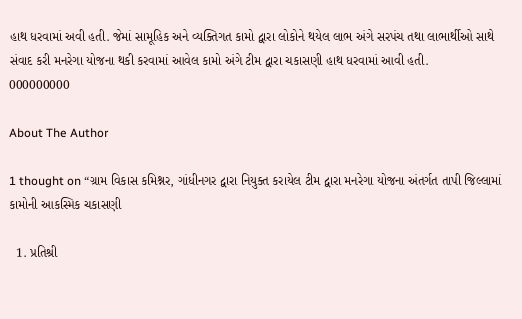હાથ ધરવામાં અવી હતી. જેમાં સામૂહિક અને વ્યક્તિગત કામો દ્વારા લોકોને થયેલ લાભ અંગે સરપંચ તથા લાભાર્થીઓ સાથે સંવાદ કરી મનરેગા યોજના થકી કરવામાં આવેલ કામો અંગે ટીમ દ્વારા ચકાસણી હાથ ધરવામાં આવી હતી.
000000000

About The Author

1 thought on “ગ્રામ વિકાસ કમિશ્નર, ગાંધીનગર દ્વારા નિયુક્ત કરાયેલ ટીમ દ્વારા મનરેગા યોજના અંતર્ગત તાપી જિલ્લામાં કામોની આકસ્મિક ચકાસણી

  1. પ્રતિશ્રી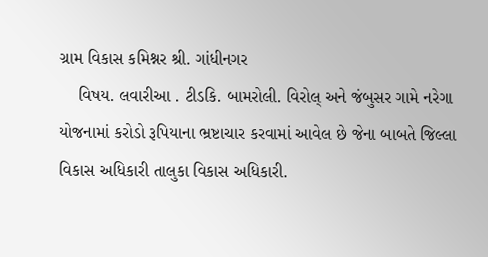ગ્રામ વિકાસ કમિશ્નર શ્રી. ગાંધીનગર
    વિષય. લવારીઆ . ટીડકિ. બામરોલી. વિરોલ્ અને જંબુસર ગામે નરેગા યોજનામાં કરોડો રૂપિયાના ભ્રષ્ટાચાર કરવામાં આવેલ છે જેના બાબતે જિલ્લા વિકાસ અધિકારી તાલુકા વિકાસ અધિકારી.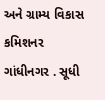અને ગ્રામ્ય વિકાસ કમિશનર ગાંધીનગર . સૂધી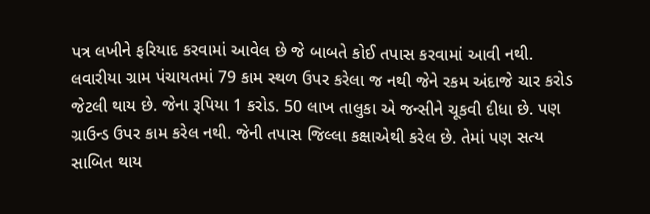પત્ર લખીને ફરિયાદ કરવામાં આવેલ છે જે બાબતે કોઈ તપાસ કરવામાં આવી નથી. લવારીયા ગ્રામ પંચાયતમાં 79 કામ સ્થળ ઉપર કરેલા જ નથી જેને રકમ અંદાજે ચાર કરોડ જેટલી થાય છે. જેના રૂપિયા 1 કરોડ. 50 લાખ તાલુકા એ જન્સીને ચૂકવી દીધા છે. પણ ગ્રાઉન્ડ ઉપર કામ કરેલ નથી. જેની તપાસ જિલ્લા કક્ષાએથી કરેલ છે. તેમાં પણ સત્ય સાબિત થાય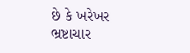છે કે ખરેખર ભ્રષ્ટાચાર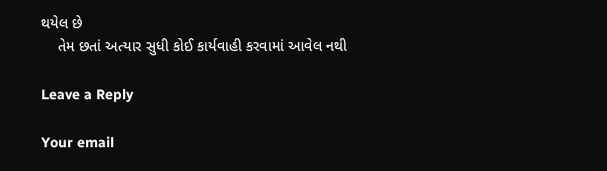થયેલ છે
    તેમ છતાં અત્યાર સુધી કોઈ કાર્યવાહી કરવામાં આવેલ નથી

Leave a Reply

Your email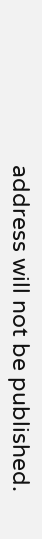address will not be published.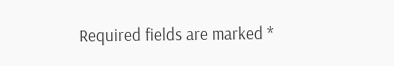Required fields are marked *